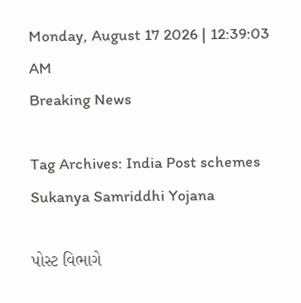Monday, August 17 2026 | 12:39:03 AM
Breaking News

Tag Archives: India Post schemes Sukanya Samriddhi Yojana

પોસ્ટ વિભાગે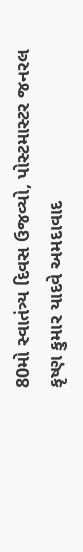80મો સ્વાતંત્ર્ય દિવસ ઉજવ્યો, પોસ્ટમાસ્ટર જનરલ કૃષ્ણ કુમાર યાદવે અમદાવાદ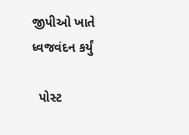જીપીઓ ખાતે ધ્વજવંદન કર્યું

  પોસ્ટ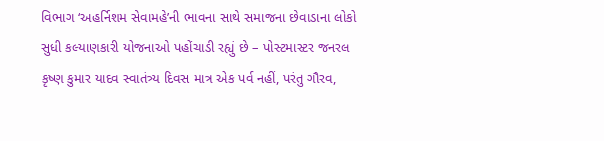વિભાગ ‘અહર્નિશમ સેવામહે’ની ભાવના સાથે સમાજના છેવાડાના લોકો સુધી કલ્યાણકારી યોજનાઓ પહોંચાડી રહ્યું છે – પોસ્ટમાસ્ટર જનરલ કૃષ્ણ કુમાર યાદવ સ્વાતંત્ર્ય દિવસ માત્ર એક પર્વ નહીં, પરંતુ ગૌરવ,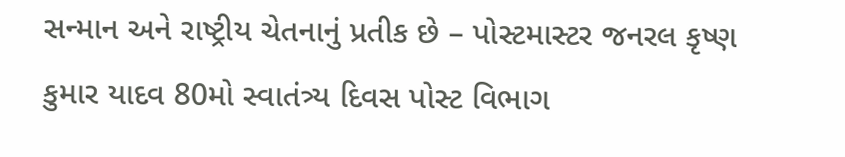સન્માન અને રાષ્ટ્રીય ચેતનાનું પ્રતીક છે – પોસ્ટમાસ્ટર જનરલ કૃષ્ણ કુમાર યાદવ 80મો સ્વાતંત્ર્ય દિવસ પોસ્ટ વિભાગ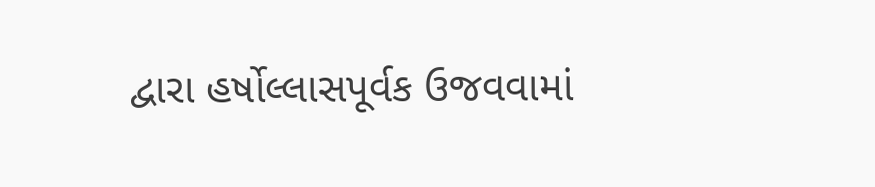દ્વારા હર્ષોલ્લાસપૂર્વક ઉજવવામાં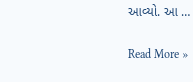આવ્યો. આ …

Read More »